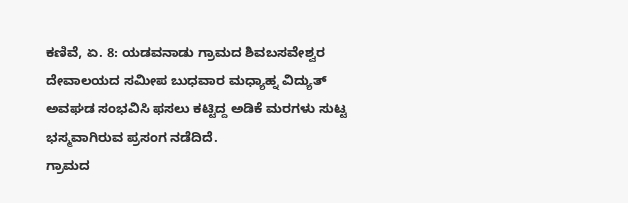ಕಣಿವೆ, ಏ. 8: ಯಡವನಾಡು ಗ್ರಾಮದ ಶಿವಬಸವೇಶ್ವರ ದೇವಾಲಯದ ಸಮೀಪ ಬುಧವಾರ ಮಧ್ಯಾಹ್ನ ವಿದ್ಯುತ್ ಅವಘಡ ಸಂಭವಿಸಿ ಫಸಲು ಕಟ್ಟಿದ್ದ ಅಡಿಕೆ ಮರಗಳು ಸುಟ್ಟ ಭಸ್ಮವಾಗಿರುವ ಪ್ರಸಂಗ ನಡೆದಿದೆ.
ಗ್ರಾಮದ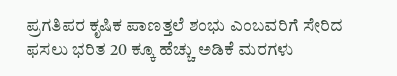ಪ್ರಗತಿಪರ ಕೃಷಿಕ ಪಾಣತ್ತಲೆ ಶಂಭು ಎಂಬವರಿಗೆ ಸೇರಿದ ಫಸಲು ಭರಿತ 20 ಕ್ಕೂ ಹೆಚ್ಚು ಅಡಿಕೆ ಮರಗಳು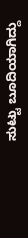ಸುಟ್ಟು ಬೂದಿಯಾಗಿದ್ದು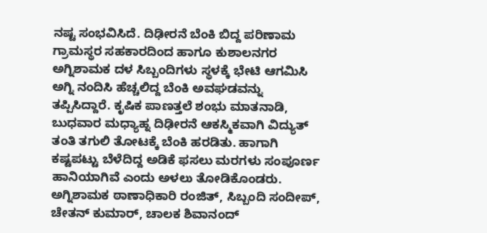ನಷ್ಟ ಸಂಭವಿಸಿದೆ. ದಿಢೀರನೆ ಬೆಂಕಿ ಬಿದ್ದ ಪರಿಣಾಮ ಗ್ರಾಮಸ್ಥರ ಸಹಕಾರದಿಂದ ಹಾಗೂ ಕುಶಾಲನಗರ ಅಗ್ನಿಶಾಮಕ ದಳ ಸಿಬ್ಬಂದಿಗಳು ಸ್ಥಳಕ್ಕೆ ಭೇಟಿ ಆಗಮಿಸಿ ಅಗ್ನಿ ನಂದಿಸಿ ಹೆಚ್ಚಲಿದ್ದ ಬೆಂಕಿ ಅವಘಡವನ್ನು ತಪ್ಪಿಸಿದ್ದಾರೆ. ಕೃಷಿಕ ಪಾಣತ್ತಲೆ ಶಂಭು ಮಾತನಾಡಿ, ಬುಧವಾರ ಮಧ್ಯಾಹ್ನ ದಿಢೀರನೆ ಆಕಸ್ಮಿಕವಾಗಿ ವಿದ್ಯುತ್ ತಂತಿ ತಗುಲಿ ತೋಟಕ್ಕೆ ಬೆಂಕಿ ಹರಡಿತು. ಹಾಗಾಗಿ ಕಷ್ಟಪಟ್ಟು ಬೆಳೆದಿದ್ದ ಅಡಿಕೆ ಫಸಲು ಮರಗಳು ಸಂಪೂರ್ಣ ಹಾನಿಯಾಗಿವೆ ಎಂದು ಅಳಲು ತೋಡಿಕೊಂಡರು. ಅಗ್ನಿಶಾಮಕ ಠಾಣಾಧಿಕಾರಿ ರಂಜಿತ್, ಸಿಬ್ಬಂದಿ ಸಂದೀಪ್, ಚೇತನ್ ಕುಮಾರ್, ಚಾಲಕ ಶಿವಾನಂದ್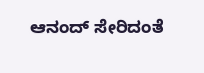ಆನಂದ್ ಸೇರಿದಂತೆ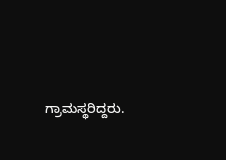ಗ್ರಾಮಸ್ಥರಿದ್ದರು.